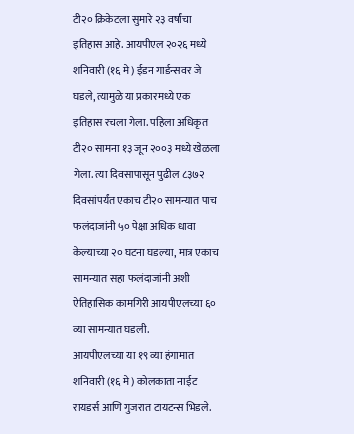टी२० क्रिकेटला सुमारे २३ वर्षांचा इतिहास आहे. आयपीएल २०२६ मध्ये शनिवारी (१६ मे) ईडन गार्डन्सवर जे घडले, त्यामुळे या प्रकारमध्ये एक इतिहास रचला गेला. पहिला अधिकृत टी२० सामना १३ जून २००३ मध्ये खेळला गेला. त्या दिवसापासून पुढील ८३७२ दिवसांपर्यंत एकाच टी२० सामन्यात पाच फलंदाजांनी ५० पेक्षा अधिक धावा केल्याच्या २० घटना घडल्या, मात्र एकाच सामन्यात सहा फलंदाजांनी अशी ऐतिहासिक कामगिरी आयपीएलच्या ६० व्या सामन्यात घडली.
आयपीएलच्या या १९ व्या हंगामात शनिवारी (१६ मे) कोलकाता नाईट रायडर्स आणि गुजरात टायटन्स भिडले.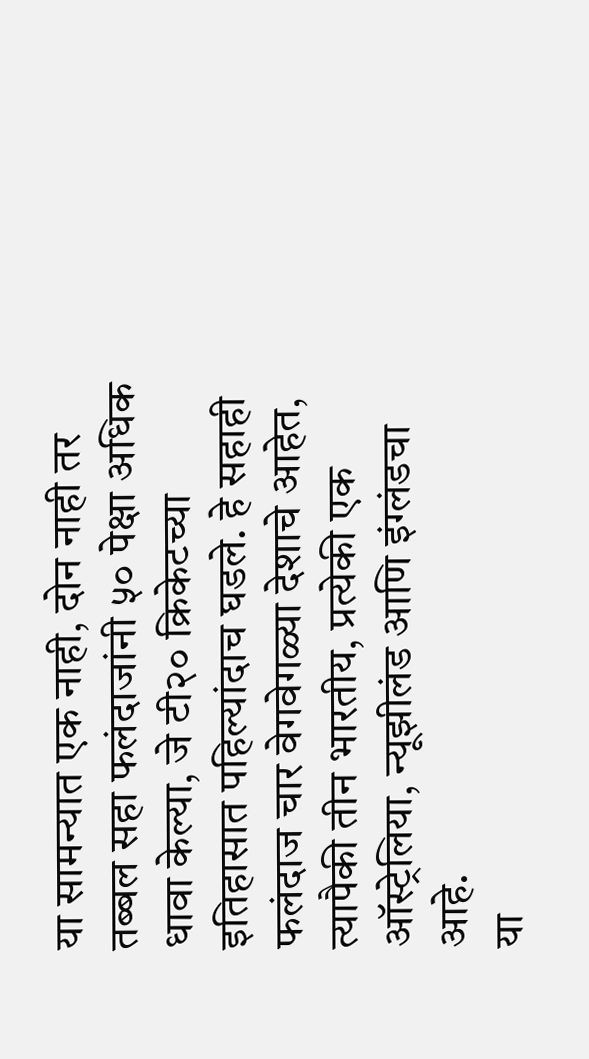या सामन्यात एक नाही, दोन नाही तर तब्बल सहा फलंदाजांनी ५० पेक्षा अधिक धावा केल्या, जे टी२० क्रिकेटच्या इतिहासात पहिल्यांदाच घडले. हे सहाही फलंदाज चार वेगवेगळ्या देशाचे आहेत, त्यापैकी तीन भारतीय, प्रत्येकी एक ऑस्ट्रेलिया, न्यूझीलंड आणि इंग्लंडचा आहे.
या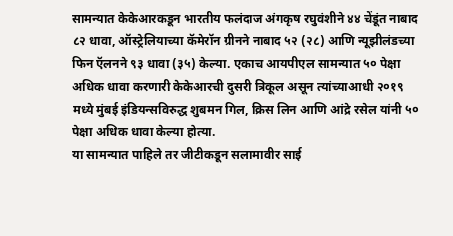सामन्यात केकेआरकडून भारतीय फलंदाज अंगकृष रघुवंशीने ४४ चेंडूंत नाबाद ८२ धावा, ऑस्ट्रेलियाच्या कॅमेरॉन ग्रीनने नाबाद ५२ (२८) आणि न्यूझीलंडच्या फिन ऍलनने ९३ धावा (३५) केल्या. एकाच आयपीएल सामन्यात ५० पेक्षा अधिक धावा करणारी केकेआरची दुसरी त्रिकूल असून त्यांच्याआधी २०१९ मध्ये मुंबई इंडियन्सविरुद्ध शुबमन गिल, क्रिस लिन आणि आंद्रे रसेल यांनी ५० पेक्षा अधिक धावा केल्या होत्या.
या सामन्यात पाहिले तर जीटीकडून सलामावीर साई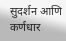सुदर्शन आणि कर्णधार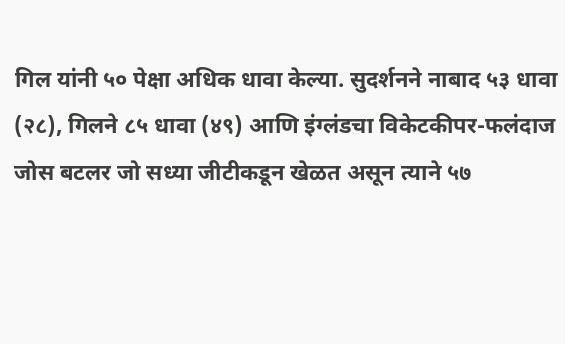गिल यांनी ५० पेक्षा अधिक धावा केल्या. सुदर्शनने नाबाद ५३ धावा (२८), गिलने ८५ धावा (४९) आणि इंग्लंडचा विकेटकीपर-फलंदाज जोस बटलर जो सध्या जीटीकडून खेळत असून त्याने ५७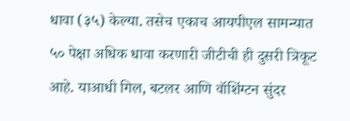धावा (३५) केल्या. तसेच एकाच आयपीएल सामन्यात ५० पेक्षा अधिक धावा करणारी जीटीची ही दुसरी त्रिकूट आहे. याआधी गिल, बटलर आणि वॉशिंग्टन सुंदर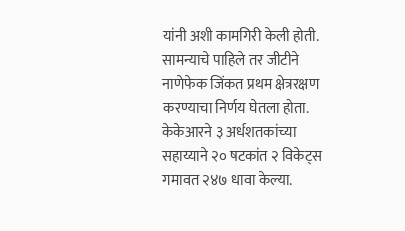यांनी अशी कामगिरी केली होती.
सामन्याचे पाहिले तर जीटीने नाणेफेक जिंकत प्रथम क्षेत्ररक्षण करण्याचा निर्णय घेतला होता. केकेआरने ३ अर्धशतकांच्या सहाय्याने २० षटकांत २ विकेट्स गमावत २४७ धावा केल्या.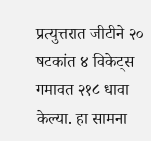प्रत्युत्तरात जीटीने २० षटकांत ४ विकेट्स गमावत २१८ धावा केल्या. हा सामना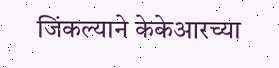जिंकल्याने केकेआरच्या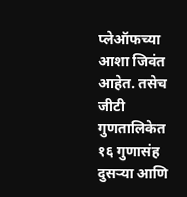प्लेऑफच्या आशा जिवंत आहेत. तसेच जीटी गुणतालिकेत १६ गुणासंह दुसऱ्या आणि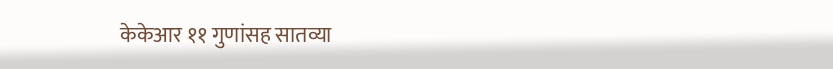केकेआर ११ गुणांसह सातव्या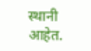स्थानी आहेत.